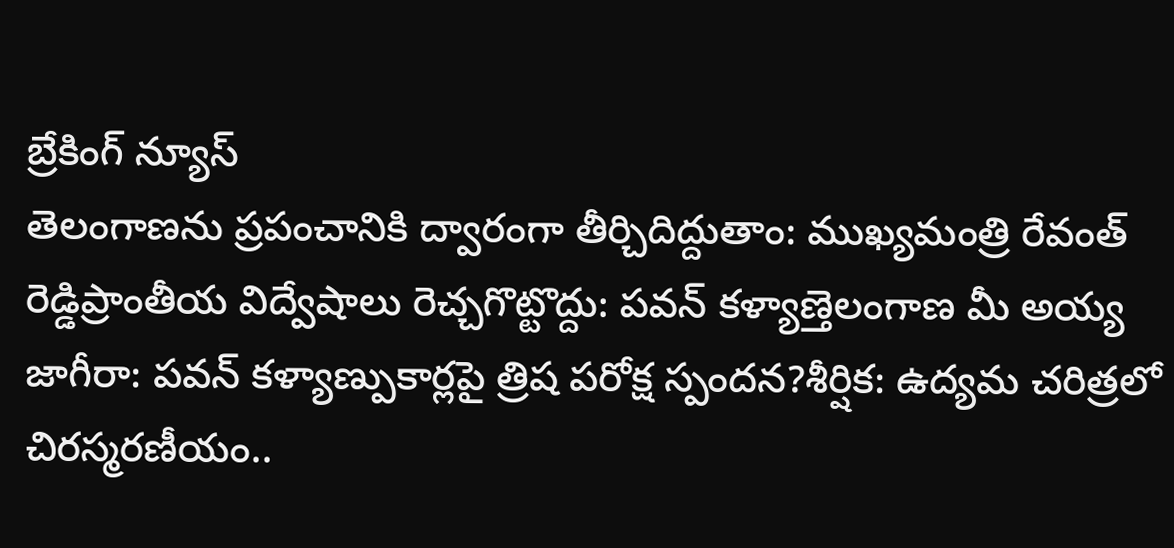బ్రేకింగ్ న్యూస్
తెలంగాణను ప్రపంచానికి ద్వారంగా తీర్చిదిద్దుతాం: ముఖ్యమంత్రి రేవంత్ రెడ్డిప్రాంతీయ విద్వేషాలు రెచ్చగొట్టొద్దు: పవన్ కళ్యాణ్తెలంగాణ మీ అయ్య జాగీరా: పవన్ కళ్యాణ్పుకార్లపై త్రిష పరోక్ష స్పందన?శీర్షిక: ఉద్యమ చరిత్రలో చిరస్మరణీయం..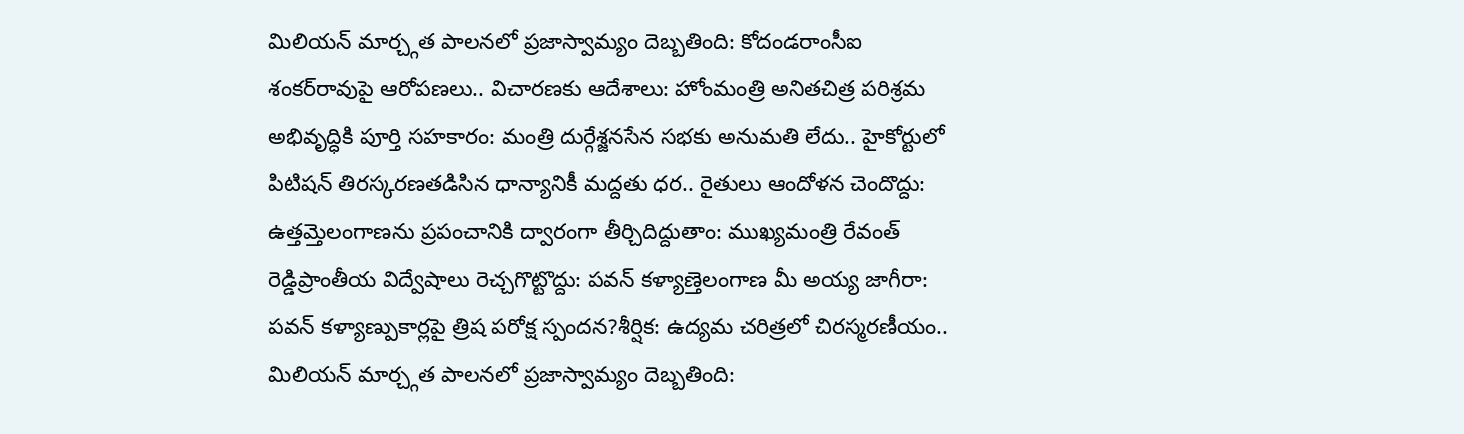మిలియన్ మార్చ్గత పాలనలో ప్రజాస్వామ్యం దెబ్బతింది: కోదండరాంసీఐ శంకర్‌రావుపై ఆరోపణలు.. విచారణకు ఆదేశాలు: హోంమంత్రి అనితచిత్ర పరిశ్రమ అభివృద్ధికి పూర్తి సహకారం: మంత్రి దుర్గేశ్జనసేన సభకు అనుమతి లేదు.. హైకోర్టులో పిటిషన్ తిరస్కరణతడిసిన ధాన్యానికీ మద్దతు ధర.. రైతులు ఆందోళన చెందొద్దు: ఉత్తమ్తెలంగాణను ప్రపంచానికి ద్వారంగా తీర్చిదిద్దుతాం: ముఖ్యమంత్రి రేవంత్ రెడ్డిప్రాంతీయ విద్వేషాలు రెచ్చగొట్టొద్దు: పవన్ కళ్యాణ్తెలంగాణ మీ అయ్య జాగీరా: పవన్ కళ్యాణ్పుకార్లపై త్రిష పరోక్ష స్పందన?శీర్షిక: ఉద్యమ చరిత్రలో చిరస్మరణీయం.. మిలియన్ మార్చ్గత పాలనలో ప్రజాస్వామ్యం దెబ్బతింది: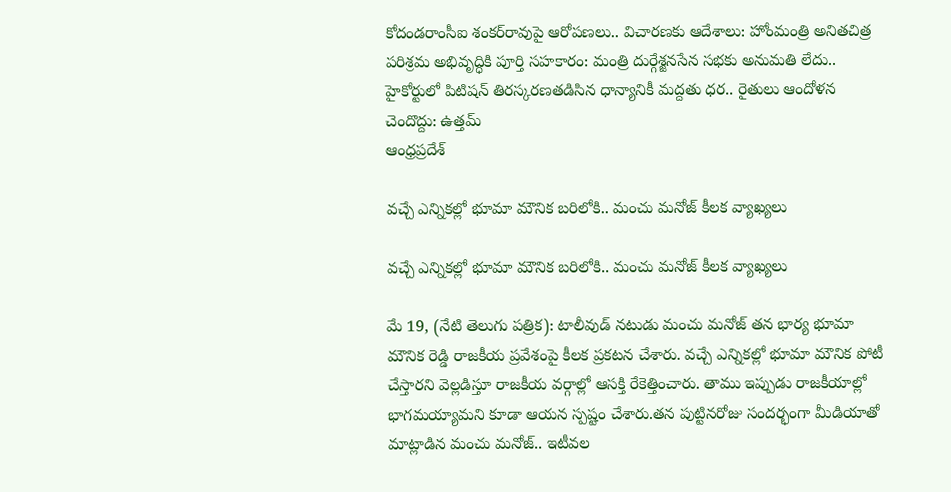కోదండరాంసీఐ శంకర్‌రావుపై ఆరోపణలు.. విచారణకు ఆదేశాలు: హోంమంత్రి అనితచిత్ర పరిశ్రమ అభివృద్ధికి పూర్తి సహకారం: మంత్రి దుర్గేశ్జనసేన సభకు అనుమతి లేదు.. హైకోర్టులో పిటిషన్ తిరస్కరణతడిసిన ధాన్యానికీ మద్దతు ధర.. రైతులు ఆందోళన చెందొద్దు: ఉత్తమ్
ఆంధ్రప్రదేశ్

వచ్చే ఎన్నికల్లో భూమా మౌనిక బరిలోకి.. మంచు మనోజ్ కీలక వ్యాఖ్యలు

వచ్చే ఎన్నికల్లో భూమా మౌనిక బరిలోకి.. మంచు మనోజ్ కీలక వ్యాఖ్యలు

మే 19, (నేటి తెలుగు పత్రిక): టాలీవుడ్ నటుడు మంచు మనోజ్ తన భార్య భూమా మౌనిక రెడ్డి రాజకీయ ప్రవేశంపై కీలక ప్రకటన చేశారు. వచ్చే ఎన్నికల్లో భూమా మౌనిక పోటీ చేస్తారని వెల్లడిస్తూ రాజకీయ వర్గాల్లో ఆసక్తి రేకెత్తించారు. తాము ఇప్పుడు రాజకీయాల్లో భాగమయ్యామని కూడా ఆయన స్పష్టం చేశారు.తన పుట్టినరోజు సందర్భంగా మీడియాతో మాట్లాడిన మంచు మనోజ్.. ఇటీవల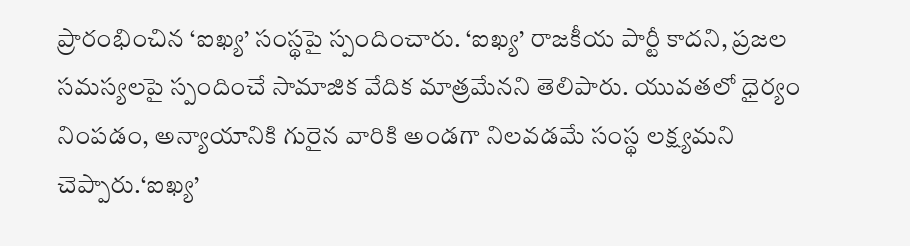ప్రారంభించిన ‘ఐఖ్య’ సంస్థపై స్పందించారు. ‘ఐఖ్య’ రాజకీయ పార్టీ కాదని, ప్రజల సమస్యలపై స్పందించే సామాజిక వేదిక మాత్రమేనని తెలిపారు. యువతలో ధైర్యం నింపడం, అన్యాయానికి గురైన వారికి అండగా నిలవడమే సంస్థ లక్ష్యమని చెప్పారు.‘ఐఖ్య’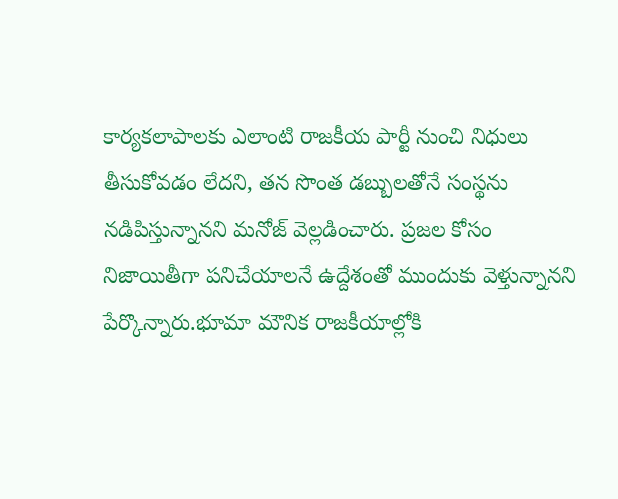కార్యకలాపాలకు ఎలాంటి రాజకీయ పార్టీ నుంచి నిధులు తీసుకోవడం లేదని, తన సొంత డబ్బులతోనే సంస్థను నడిపిస్తున్నానని మనోజ్ వెల్లడించారు. ప్రజల కోసం నిజాయితీగా పనిచేయాలనే ఉద్దేశంతో ముందుకు వెళ్తున్నానని పేర్కొన్నారు.భూమా మౌనిక రాజకీయాల్లోకి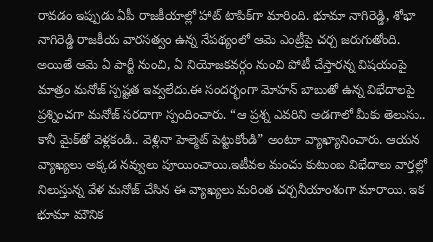రావడం ఇప్పుడు ఏపీ రాజకీయాల్లో హాట్ టాపిక్‌గా మారింది. భూమా నాగిరెడ్డి, శోభా నాగిరెడ్డి రాజకీయ వారసత్వం ఉన్న నేపథ్యంలో ఆమె ఎంట్రీపై చర్చ జరుగుతోంది. అయితే ఆమె ఏ పార్టీ నుంచి, ఏ నియోజకవర్గం నుంచి పోటీ చేస్తారన్న విషయంపై మాత్రం మనోజ్ స్పష్టత ఇవ్వలేదు.ఈ సందర్భంగా మోహన్ బాబుతో ఉన్న విభేదాలపై ప్రశ్నించగా మనోజ్ సరదాగా స్పందించారు. “ఆ ప్రశ్న ఎవరిని అడగాలో మీకు తెలుసు.. కానీ మైక్‌తో వెళ్లకండి.. వెళ్లినా హెల్మెట్ పెట్టుకోండి” అంటూ వ్యాఖ్యానించారు. ఆయన వ్యాఖ్యలు అక్కడ నవ్వులు పూయించాయి.ఇటీవల మంచు కుటుంబ విభేదాలు వార్తల్లో నిలుస్తున్న వేళ మనోజ్ చేసిన ఈ వ్యాఖ్యలు మరింత చర్చనీయాంశంగా మారాయి. ఇక భూమా మౌనిక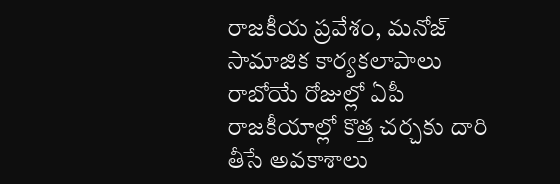రాజకీయ ప్రవేశం, మనోజ్ సామాజిక కార్యకలాపాలు రాబోయే రోజుల్లో ఏపీ రాజకీయాల్లో కొత్త చర్చకు దారి తీసే అవకాశాలు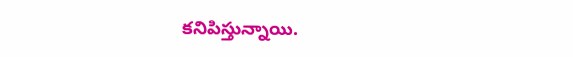కనిపిస్తున్నాయి.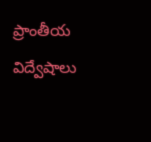ప్రాంతీయ విద్వేషాలు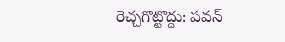రెచ్చగొట్టొద్దు: పవన్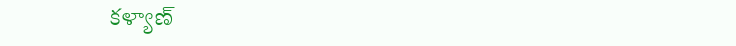కళ్యాణ్